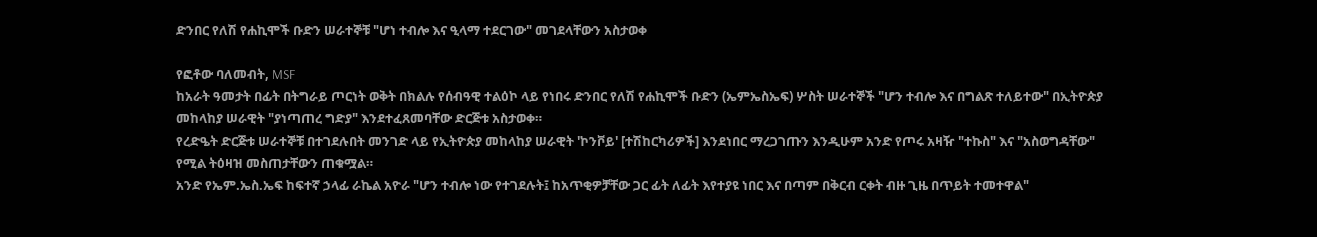ድንበር የለሽ የሐኪሞች ቡድን ሠራተኞቹ "ሆነ ተብሎ እና ዒላማ ተደርገው" መገደላቸውን አስታወቀ

የፎቶው ባለመብት, MSF
ከአራት ዓመታት በፊት በትግራይ ጦርነት ወቅት በክልሉ የሰብዓዊ ተልዕኮ ላይ የነበሩ ድንበር የለሽ የሐኪሞች ቡድን (ኤምኤስኤፍ) ሦስት ሠራተኞች "ሆን ተብሎ እና በግልጽ ተለይተው" በኢትዮጵያ መከላከያ ሠራዊት "ያነጣጠረ ግድያ" እንደተፈጸመባቸው ድርጅቱ አስታወቀ።
የረድዔት ድርጅቱ ሠራተኞቹ በተገደሉበት መንገድ ላይ የኢትዮጵያ መከላከያ ሠራዊት 'ኮንቮይ' [ተሽከርካሪዎች] እንደነበር ማረጋገጡን እንዲሁም አንድ የጦሩ አዛዥ "ተኩስ" እና "አስወግዳቸው" የሚል ትዕዛዝ መስጠታቸውን ጠቁሟል።
አንድ የኤም.ኤስ.ኤፍ ከፍተኛ ኃላፊ ራኬል አዮራ "ሆን ተብሎ ነው የተገደሉት፤ ከአጥቂዎቻቸው ጋር ፊት ለፊት እየተያዩ ነበር እና በጣም በቅርብ ርቀት ብዙ ጊዜ በጥይት ተመተዋል"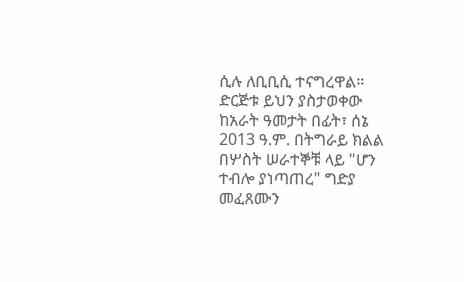ሲሉ ለቢቢሲ ተናግረዋል።
ድርጅቱ ይህን ያስታወቀው ከአራት ዓመታት በፊት፣ ሰኔ 2013 ዓ.ም. በትግራይ ክልል በሦስት ሠራተኞቹ ላይ "ሆን ተብሎ ያነጣጠረ" ግድያ መፈጸሙን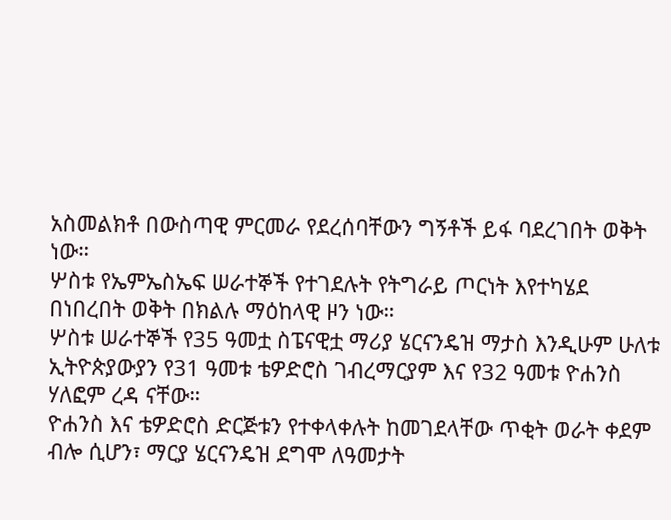አስመልክቶ በውስጣዊ ምርመራ የደረሰባቸውን ግኝቶች ይፋ ባደረገበት ወቅት ነው።
ሦስቱ የኤምኤስኤፍ ሠራተኞች የተገደሉት የትግራይ ጦርነት እየተካሄደ በነበረበት ወቅት በክልሉ ማዕከላዊ ዞን ነው።
ሦስቱ ሠራተኞች የ35 ዓመቷ ስፔናዊቷ ማሪያ ሄርናንዴዝ ማታስ እንዲሁም ሁለቱ ኢትዮጵያውያን የ31 ዓመቱ ቴዎድሮስ ገብረማርያም እና የ32 ዓመቱ ዮሐንስ ሃለፎም ረዳ ናቸው።
ዮሐንስ እና ቴዎድሮስ ድርጅቱን የተቀላቀሉት ከመገደላቸው ጥቂት ወራት ቀደም ብሎ ሲሆን፣ ማርያ ሄርናንዴዝ ደግሞ ለዓመታት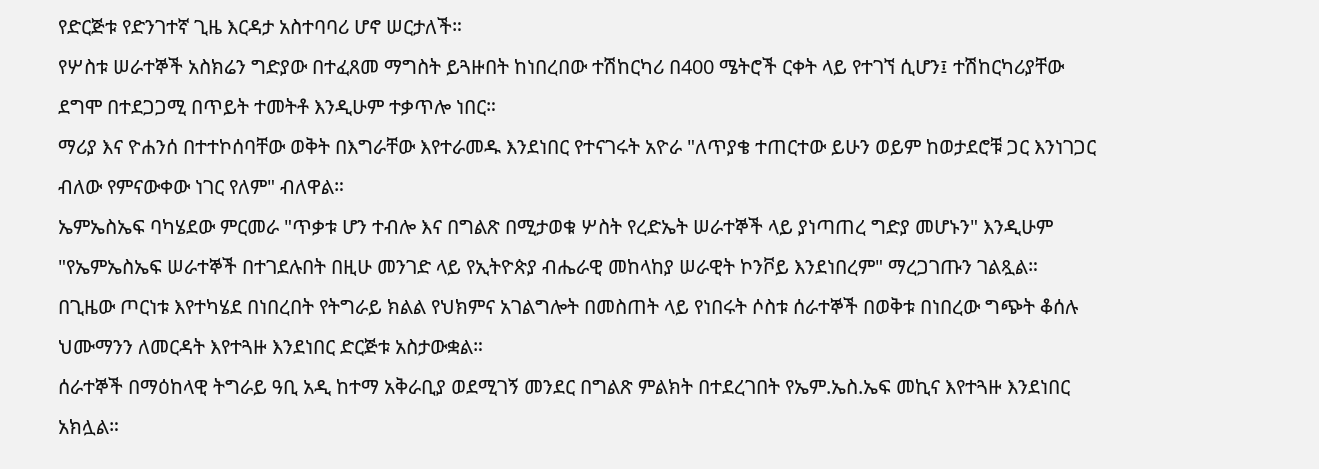የድርጅቱ የድንገተኛ ጊዜ እርዳታ አስተባባሪ ሆኖ ሠርታለች።
የሦስቱ ሠራተኞች አስክሬን ግድያው በተፈጸመ ማግስት ይጓዙበት ከነበረበው ተሽከርካሪ በ400 ሜትሮች ርቀት ላይ የተገኘ ሲሆን፤ ተሽከርካሪያቸው ደግሞ በተደጋጋሚ በጥይት ተመትቶ እንዲሁም ተቃጥሎ ነበር።
ማሪያ እና ዮሐንሰ በተተኮሰባቸው ወቅት በእግራቸው እየተራመዱ እንደነበር የተናገሩት አዮራ "ለጥያቄ ተጠርተው ይሁን ወይም ከወታደሮቹ ጋር እንነገጋር ብለው የምናውቀው ነገር የለም" ብለዋል።
ኤምኤስኤፍ ባካሄደው ምርመራ "ጥቃቱ ሆን ተብሎ እና በግልጽ በሚታወቁ ሦስት የረድኤት ሠራተኞች ላይ ያነጣጠረ ግድያ መሆኑን" እንዲሁም "የኤምኤስኤፍ ሠራተኞች በተገደሉበት በዚሁ መንገድ ላይ የኢትዮጵያ ብሔራዊ መከላከያ ሠራዊት ኮንቮይ እንደነበረም" ማረጋገጡን ገልጿል።
በጊዜው ጦርነቱ እየተካሄደ በነበረበት የትግራይ ክልል የህክምና አገልግሎት በመስጠት ላይ የነበሩት ሶስቱ ሰራተኞች በወቅቱ በነበረው ግጭት ቆሰሉ ህሙማንን ለመርዳት እየተጓዙ እንደነበር ድርጅቱ አስታውቋል።
ሰራተኞች በማዕከላዊ ትግራይ ዓቢ አዲ ከተማ አቅራቢያ ወደሚገኝ መንደር በግልጽ ምልክት በተደረገበት የኤም.ኤስ.ኤፍ መኪና እየተጓዙ እንደነበር አክሏል።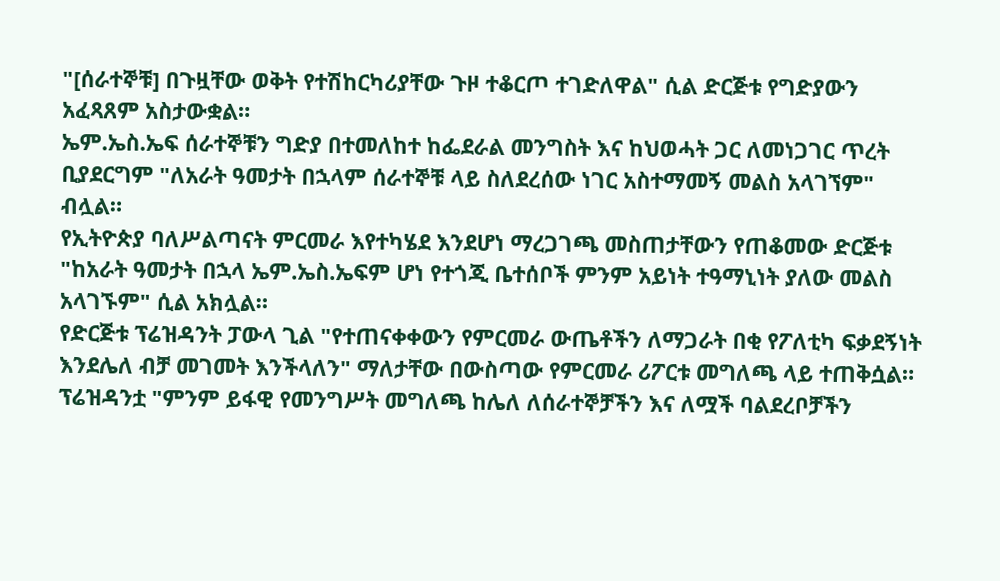"[ሰራተኞቹ] በጉዟቸው ወቅት የተሽከርካሪያቸው ጉዞ ተቆርጦ ተገድለዋል" ሲል ድርጅቱ የግድያውን አፈጻጸም አስታውቋል።
ኤም.ኤስ.ኤፍ ሰራተኞቹን ግድያ በተመለከተ ከፌደራል መንግስት እና ከህወሓት ጋር ለመነጋገር ጥረት ቢያደርግም "ለአራት ዓመታት በኋላም ሰራተኞቹ ላይ ስለደረሰው ነገር አስተማመኝ መልስ አላገኘም" ብሏል።
የኢትዮጵያ ባለሥልጣናት ምርመራ እየተካሄደ እንደሆነ ማረጋገጫ መስጠታቸውን የጠቆመው ድርጅቱ "ከአራት ዓመታት በኋላ ኤም.ኤስ.ኤፍም ሆነ የተጎጂ ቤተሰቦች ምንም አይነት ተዓማኒነት ያለው መልስ አላገኙም" ሲል አክሏል።
የድርጅቱ ፕሬዝዳንት ፓውላ ጊል "የተጠናቀቀውን የምርመራ ውጤቶችን ለማጋራት በቂ የፖለቲካ ፍቃደኝነት እንደሌለ ብቻ መገመት እንችላለን" ማለታቸው በውስጣው የምርመራ ሪፖርቱ መግለጫ ላይ ተጠቅሷል።
ፕሬዝዳንቷ "ምንም ይፋዊ የመንግሥት መግለጫ ከሌለ ለሰራተኞቻችን እና ለሟች ባልደረቦቻችን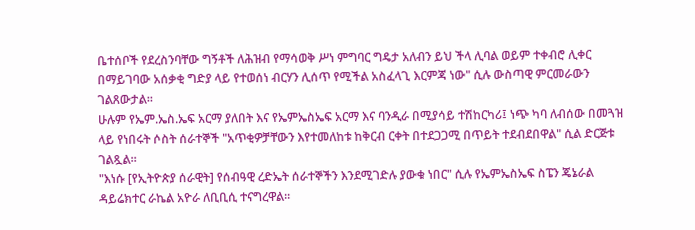ቤተሰቦች የደረስንባቸው ግኝቶች ለሕዝብ የማሳወቅ ሥነ ምግባር ግዴታ አለብን ይህ ችላ ሊባል ወይም ተቀብሮ ሊቀር በማይገባው አሰቃቂ ግድያ ላይ የተወሰነ ብርሃን ሊሰጥ የሚችል አስፈላጊ እርምጃ ነው" ሲሉ ውስጣዊ ምርመራውን ገልጸውታል።
ሁሉም የኤም.ኤስ.ኤፍ አርማ ያለበት እና የኤምኤስኤፍ አርማ እና ባንዲራ በሚያሳይ ተሽከርካሪ፤ ነጭ ካባ ለብሰው በመጓዝ ላይ የነበሩት ሶስት ሰራተኞች "አጥቂዎቻቸውን እየተመለከቱ ከቅርብ ርቀት በተደጋጋሚ በጥይት ተደብደበዋል" ሲል ድርጅቱ ገልጿል።
"እነሱ [የኢትዮጵያ ሰራዊት] የሰብዓዊ ረድኤት ሰራተኞችን እንደሚገድሉ ያውቁ ነበር" ሲሉ የኤምኤስኤፍ ስፔን ጄኔራል ዳይሬክተር ራኬል አዮራ ለቢቢሲ ተናግረዋል።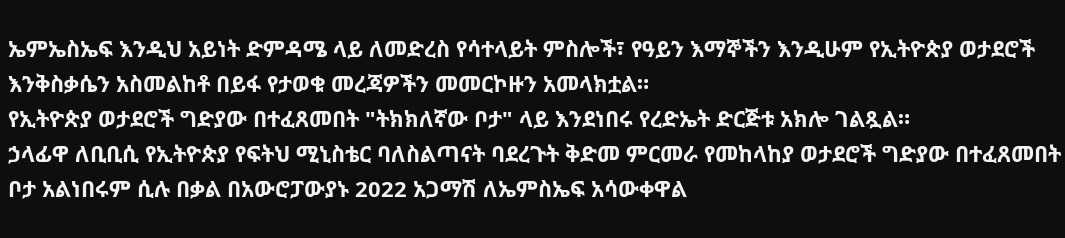ኤምኤስኤፍ እንዲህ አይነት ድምዳሜ ላይ ለመድረስ የሳተላይት ምስሎች፣ የዓይን እማኞችን እንዲሁም የኢትዮጵያ ወታደሮች እንቅስቃሴን አስመልከቶ በይፋ የታወቁ መረጃዎችን መመርኮዙን አመላክቷል።
የኢትዮጵያ ወታደሮች ግድያው በተፈጸመበት "ትክክለኛው ቦታ" ላይ እንደነበሩ የረድኤት ድርጅቱ አክሎ ገልጿል።
ኃላፊዋ ለቢቢሲ የኢትዮጵያ የፍትህ ሚኒስቴር ባለስልጣናት ባደረጉት ቅድመ ምርመራ የመከላከያ ወታደሮች ግድያው በተፈጸመበት ቦታ አልነበሩም ሲሉ በቃል በአውሮፓውያኑ 2022 አጋማሽ ለኤምስኤፍ አሳውቀዋል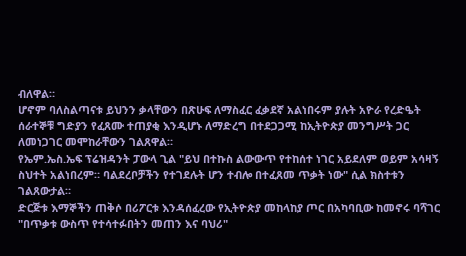ብለዋል።
ሆኖም ባለስልጣናቱ ይህንን ቃላቸውን በጽሁፍ ለማስፈር ፈቃደኛ አልነበሩም ያሉት አዮራ የረድዔት ሰራተኞቹ ግድያን የፈጸሙ ተጠያቂ እንዲሆኑ ለማድረግ በተደጋጋሚ ከኢትዮጵያ መንግሥት ጋር ለመነጋገር መሞከራቸውን ገልጸዋል።
የኤም.ኤስ.ኤፍ ፕሬዝዳንት ፓውላ ጊል "ይህ በተኩስ ልውውጥ የተከሰተ ነገር አይደለም ወይም አሳዛኝ ስህተት አልነበረም። ባልደረቦቻችን የተገደሉት ሆን ተብሎ በተፈጸመ ጥቃት ነው" ሲል ክስተቱን ገልጸውታል።
ድርጅቱ እማኞችን ጠቅሶ በሪፖርቱ እንዳሰፈረው የኢትዮጵያ መከላከያ ጦር በአካባቢው ከመኖሩ ባሻገር "በጥቃቱ ውስጥ የተሳተፉበትን መጠን እና ባህሪ"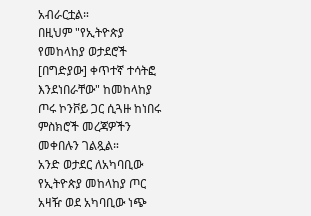አብራርቷል።
በዚህም "የኢትዮጵያ የመከላከያ ወታደሮች [በግድያው] ቀጥተኛ ተሳትፎ እንደነበራቸው" ከመከላከያ ጦሩ ኮንቮይ ጋር ሲጓዙ ከነበሩ ምስክሮች መረጃዎችን መቀበሉን ገልጿል።
አንድ ወታደር ለአካባቢው የኢትዮጵያ መከላከያ ጦር አዛዥ ወደ አካባቢው ነጭ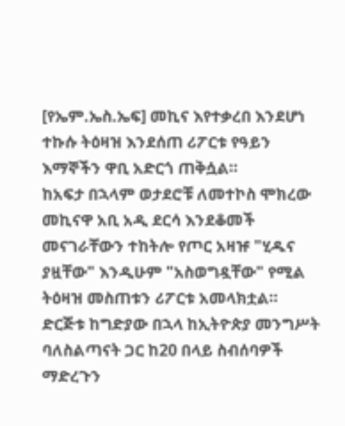[የኤም.ኤስ.ኤፍ] መኪና እየተቃረበ እንደሆነ ተኩሱ ትዕዛዝ እንደሰጠ ሪፖርቱ የዓይን እማኞችን ዋቢ አድርጎ ጠቅሷል።
ከአፍታ በኋላም ወታደሮቹ ለመተኮስ ሞክረው መኪናዋ አቢ አዲ ደርሳ እንደቆመች መናገራቸውን ተከትሎ የጦር አዛዡ "ሂዱና ያዟቸው" እንዲሁም "አስወግዷቸው" የሚል ትዕዛዝ መስጠቱን ሪፖርቱ አመላክቷል።
ድርጅቱ ከግድያው በኋላ ከኢትዮጵያ መንግሥት ባለስልጣናት ጋር ከ20 በላይ ስብሰባዎች ማድረጉን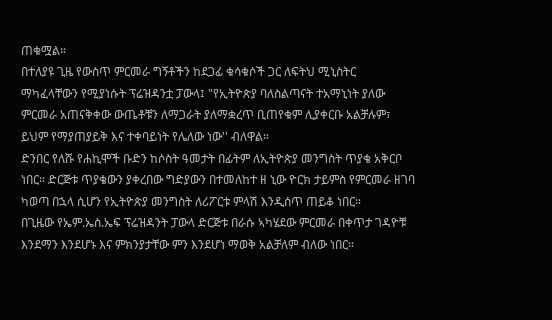ጠቁሟል።
በተለያዩ ጊዜ የውስጥ ምርመራ ግኝቶችን ከደጋፊ ቁሳቁሶች ጋር ለፍትህ ሚኒስትር ማካፈላቸውን የሚያነሱት ፕሬዝዳንቷ ፓውላ፤ "የኢትዮጵያ ባለስልጣናት ተአማኒነት ያለው ምርመራ አጠናቅቀው ውጤቶቹን ለማጋራት ያለማቋረጥ ቢጠየቁም ሊያቀርቡ አልቻሉም፣ ይህም የማያጠያይቅ እና ተቀባይነት የሌለው ነው'' ብለዋል።
ድንበር የለሹ የሐኪሞች ቡድን ከሶስት ዓመታት በፊትም ለኢትዮጵያ መንግስት ጥያቄ አቅርቦ ነበር። ድርጅቱ ጥያቄውን ያቀረበው ግድያውን በተመለከተ ዘ ኒው ዮርክ ታይምስ የምርመራ ዘገባ ካወጣ በኋላ ሲሆን የኢትዮጵያ መንግስት ለሪፖርቱ ምላሽ እንዲሰጥ ጠይቆ ነበር።
በጊዜው የኤም.ኤስ.ኤፍ ፕሬዝዳንት ፓውላ ድርጅቱ በራሱ ኣካሄደው ምርመራ በቀጥታ ገዳዮቹ እንደማን እንደሆኑ እና ምክንያታቸው ምን እንደሆነ ማወቅ አልቻለም ብለው ነበር።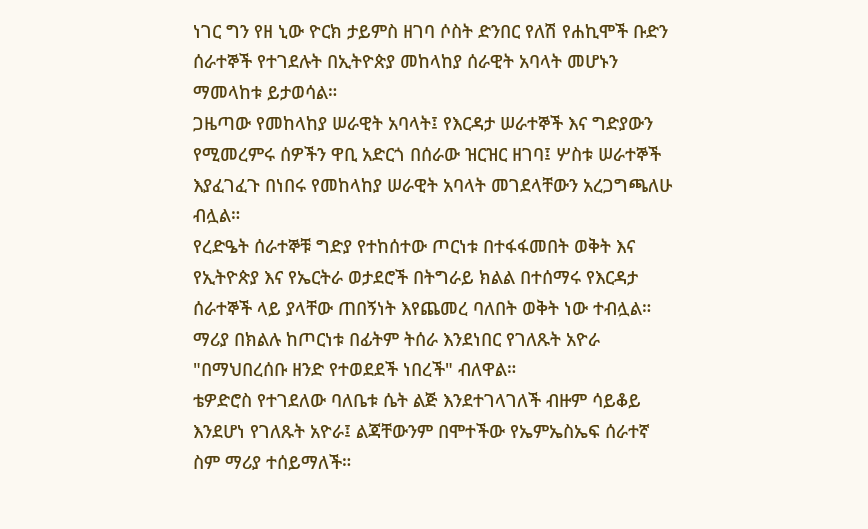ነገር ግን የዘ ኒው ዮርክ ታይምስ ዘገባ ሶስት ድንበር የለሽ የሐኪሞች ቡድን ሰራተኞች የተገደሉት በኢትዮጵያ መከላከያ ሰራዊት አባላት መሆኑን ማመላከቱ ይታወሳል።
ጋዜጣው የመከላከያ ሠራዊት አባላት፤ የእርዳታ ሠራተኞች እና ግድያውን የሚመረምሩ ሰዎችን ዋቢ አድርጎ በሰራው ዝርዝር ዘገባ፤ ሦስቱ ሠራተኞች እያፈገፈጉ በነበሩ የመከላከያ ሠራዊት አባላት መገደላቸውን አረጋግጫለሁ ብሏል።
የረድዔት ሰራተኞቹ ግድያ የተከሰተው ጦርነቱ በተፋፋመበት ወቅት እና የኢትዮጵያ እና የኤርትራ ወታደሮች በትግራይ ክልል በተሰማሩ የእርዳታ ሰራተኞች ላይ ያላቸው ጠበኝነት እየጨመረ ባለበት ወቅት ነው ተብሏል።
ማሪያ በክልሉ ከጦርነቱ በፊትም ትሰራ እንደነበር የገለጹት አዮራ "በማህበረሰቡ ዘንድ የተወደደች ነበረች" ብለዋል።
ቴዎድሮስ የተገደለው ባለቤቱ ሴት ልጅ እንደተገላገለች ብዙም ሳይቆይ እንደሆነ የገለጹት አዮራ፤ ልጃቸውንም በሞተችው የኤምኤስኤፍ ሰራተኛ ስም ማሪያ ተሰይማለች።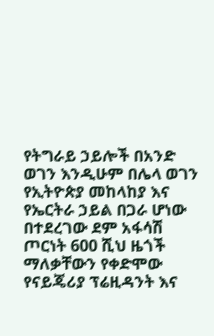የትግራይ ኃይሎች በአንድ ወገን እንዲሁም በሌላ ወገን የኢትዮጵያ መከላከያ እና የኤርትራ ኃይል በጋራ ሆነው በተደረገው ደም አፋሳሽ ጦርነት 600 ሺህ ዜጎች ማለቃቸውን የቀድሞው የናይጄሪያ ፕሬዚዳንት እና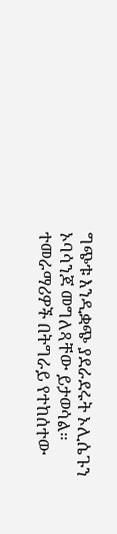ግጭቱ እንዲቋጭ ያደራደሩት ኦሊሴጉን ኦባሳንጆ መግለጻቸው ይታወሳል።
ተመራማሪዎች በትግራይ የተከሰተው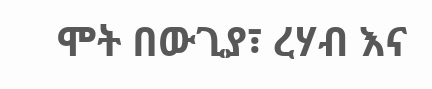ሞት በውጊያ፣ ረሃብ እና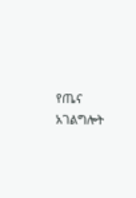የጤና አገልግሎት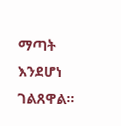ማጣት እንደሆነ ገልጸዋል።